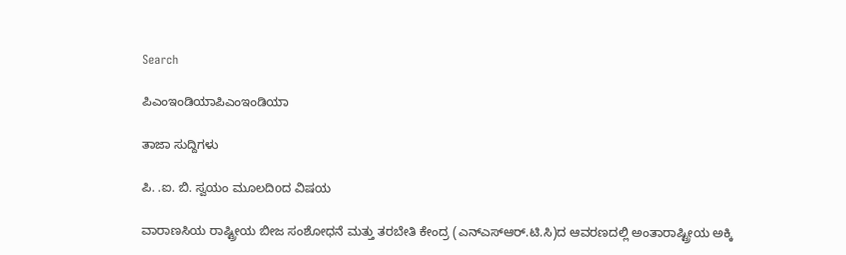Search

ಪಿಎಂಇಂಡಿಯಾಪಿಎಂಇಂಡಿಯಾ

ತಾಜಾ ಸುದ್ದಿಗಳು

ಪಿ. .ಐ. ಬಿ. ಸ್ವಯಂ ಮೂಲದಿoದ ವಿಷಯ

ವಾರಾಣಸಿಯ ರಾಷ್ಟ್ರೀಯ ಬೀಜ ಸಂಶೋಧನೆ ಮತ್ತು ತರಬೇತಿ ಕೇಂದ್ರ (ಎನ್ಎಸ್ಆರ್.ಟಿ.ಸಿ)ದ ಆವರಣದಲ್ಲಿ ಅಂತಾರಾಷ್ಟ್ರೀಯ ಅಕ್ಕಿ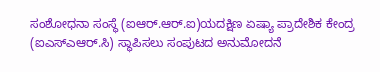ಸಂಶೋಧನಾ ಸಂಸ್ಥೆ (ಐಆರ್.ಆರ್.ಐ)ಯದಕ್ಷಿಣ ಏಷ್ಯಾ ಪ್ರಾದೇಶಿಕ ಕೇಂದ್ರ (ಐಎಸ್ಎಆರ್.ಸಿ) ಸ್ಥಾಪಿಸಲು ಸಂಪುಟದ ಅನುಮೋದನೆ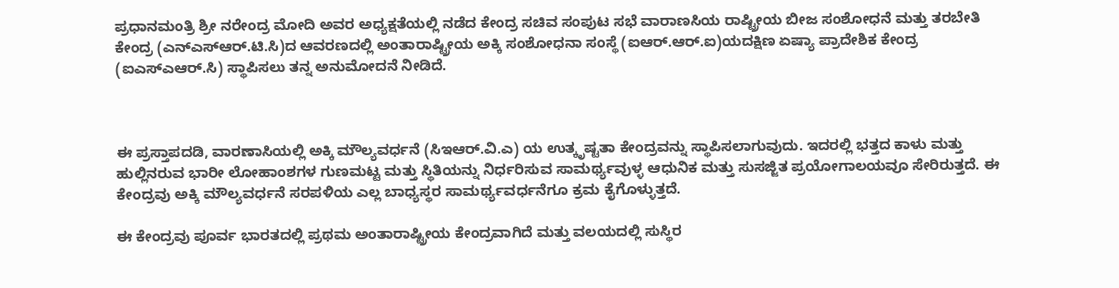ಪ್ರಧಾನಮಂತ್ರಿ ಶ್ರೀ ನರೇಂದ್ರ ಮೋದಿ ಅವರ ಅಧ್ಯಕ್ಷತೆಯಲ್ಲಿ ನಡೆದ ಕೇಂದ್ರ ಸಚಿವ ಸಂಪುಟ ಸಭೆ ವಾರಾಣಸಿಯ ರಾಷ್ಟ್ರೀಯ ಬೀಜ ಸಂಶೋಧನೆ ಮತ್ತು ತರಬೇತಿ ಕೇಂದ್ರ (ಎನ್ಎಸ್ಆರ್.ಟಿ.ಸಿ)ದ ಆವರಣದಲ್ಲಿ ಅಂತಾರಾಷ್ಟ್ರೀಯ ಅಕ್ಕಿ ಸಂಶೋಧನಾ ಸಂಸ್ಥೆ (ಐಆರ್.ಆರ್.ಐ)ಯದಕ್ಷಿಣ ಏಷ್ಯಾ ಪ್ರಾದೇಶಿಕ ಕೇಂದ್ರ (ಐಎಸ್ಎಆರ್.ಸಿ) ಸ್ಥಾಪಿಸಲು ತನ್ನ ಅನುಮೋದನೆ ನೀಡಿದೆ.



ಈ ಪ್ರಸ್ತಾಪದಡಿ, ವಾರಣಾಸಿಯಲ್ಲಿ ಅಕ್ಕಿ ಮೌಲ್ಯವರ್ಧನೆ (ಸಿಇಆರ್.ವಿ.ಎ) ಯ ಉತ್ಕೃಷ್ಟತಾ ಕೇಂದ್ರವನ್ನು ಸ್ಥಾಪಿಸಲಾಗುವುದು. ಇದರಲ್ಲಿ ಭತ್ತದ ಕಾಳು ಮತ್ತು ಹುಲ್ಲಿನರುವ ಭಾರೀ ಲೋಹಾಂಶಗಳ ಗುಣಮಟ್ಟ ಮತ್ತು ಸ್ಥಿತಿಯನ್ನು ನಿರ್ಧರಿಸುವ ಸಾಮರ್ಥ್ಯವುಳ್ಳ ಆಧುನಿಕ ಮತ್ತು ಸುಸಜ್ಜಿತ ಪ್ರಯೋಗಾಲಯವೂ ಸೇರಿರುತ್ತದೆ. ಈ ಕೇಂದ್ರವು ಅಕ್ಕಿ ಮೌಲ್ಯವರ್ಧನೆ ಸರಪಳಿಯ ಎಲ್ಲ ಬಾಧ್ಯಸ್ಥರ ಸಾಮರ್ಥ್ಯವರ್ಧನೆಗೂ ಕ್ರಮ ಕೈಗೊಳ್ಳುತ್ತದೆ.

ಈ ಕೇಂದ್ರವು ಪೂರ್ವ ಭಾರತದಲ್ಲಿ ಪ್ರಥಮ ಅಂತಾರಾಷ್ಟ್ರೀಯ ಕೇಂದ್ರವಾಗಿದೆ ಮತ್ತು ವಲಯದಲ್ಲಿ ಸುಸ್ಥಿರ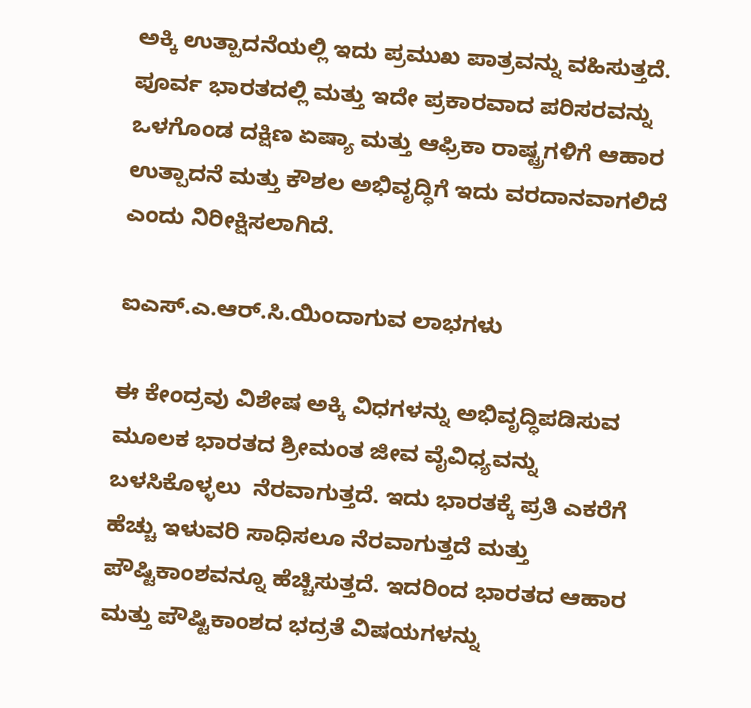ಅಕ್ಕಿ ಉತ್ಪಾದನೆಯಲ್ಲಿ ಇದು ಪ್ರಮುಖ ಪಾತ್ರವನ್ನು ವಹಿಸುತ್ತದೆ. ಪೂರ್ವ ಭಾರತದಲ್ಲಿ ಮತ್ತು ಇದೇ ಪ್ರಕಾರವಾದ ಪರಿಸರವನ್ನು ಒಳಗೊಂಡ ದಕ್ಷಿಣ ಏಷ್ಯಾ ಮತ್ತು ಆಫ್ರಿಕಾ ರಾಷ್ಟ್ರಗಳಿಗೆ ಆಹಾರ ಉತ್ಪಾದನೆ ಮತ್ತು ಕೌಶಲ ಅಭಿವೃದ್ಧಿಗೆ ಇದು ವರದಾನವಾಗಲಿದೆ ಎಂದು ನಿರೀಕ್ಷಿಸಲಾಗಿದೆ.

ಐಎಸ್.ಎ.ಆರ್.ಸಿ.ಯಿಂದಾಗುವ ಲಾಭಗಳು

ಈ ಕೇಂದ್ರವು ವಿಶೇಷ ಅಕ್ಕಿ ವಿಧಗಳನ್ನು ಅಭಿವೃದ್ಧಿಪಡಿಸುವ ಮೂಲಕ ಭಾರತದ ಶ್ರೀಮಂತ ಜೀವ ವೈವಿಧ್ಯವನ್ನು ಬಳಸಿಕೊಳ್ಳಲು  ನೆರವಾಗುತ್ತದೆ. ಇದು ಭಾರತಕ್ಕೆ ಪ್ರತಿ ಎಕರೆಗೆ ಹೆಚ್ಚು ಇಳುವರಿ ಸಾಧಿಸಲೂ ನೆರವಾಗುತ್ತದೆ ಮತ್ತು ಪೌಷ್ಟಿಕಾಂಶವನ್ನೂ ಹೆಚ್ಚಿಸುತ್ತದೆ. ಇದರಿಂದ ಭಾರತದ ಆಹಾರ ಮತ್ತು ಪೌಷ್ಟಿಕಾಂಶದ ಭದ್ರತೆ ವಿಷಯಗಳನ್ನು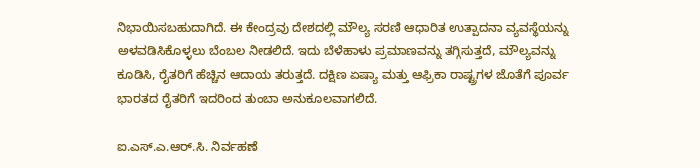ನಿಭಾಯಿಸಬಹುದಾಗಿದೆ. ಈ ಕೇಂದ್ರವು ದೇಶದಲ್ಲಿ ಮೌಲ್ಯ ಸರಣಿ ಆಧಾರಿತ ಉತ್ಪಾದನಾ ವ್ಯವಸ್ಥೆಯನ್ನು ಅಳವಡಿಸಿಕೊಳ್ಳಲು ಬೆಂಬಲ ನೀಡಲಿದೆ. ಇದು ಬೆಳೆಹಾಳು ಪ್ರಮಾಣವನ್ನು ತಗ್ಗಿಸುತ್ತದೆ, ಮೌಲ್ಯವನ್ನು ಕೂಡಿಸಿ, ರೈತರಿಗೆ ಹೆಚ್ಚಿನ ಆದಾಯ ತರುತ್ತದೆ. ದಕ್ಷಿಣ ಏಷ್ಯಾ ಮತ್ತು ಆಫ್ರಿಕಾ ರಾಷ್ಟ್ರಗಳ ಜೊತೆಗೆ ಪೂರ್ವ ಭಾರತದ ರೈತರಿಗೆ ಇದರಿಂದ ತುಂಬಾ ಅನುಕೂಲವಾಗಲಿದೆ.

ಐ.ಎಸ್.ಎ.ಆರ್.ಸಿ. ನಿರ್ವಹಣೆ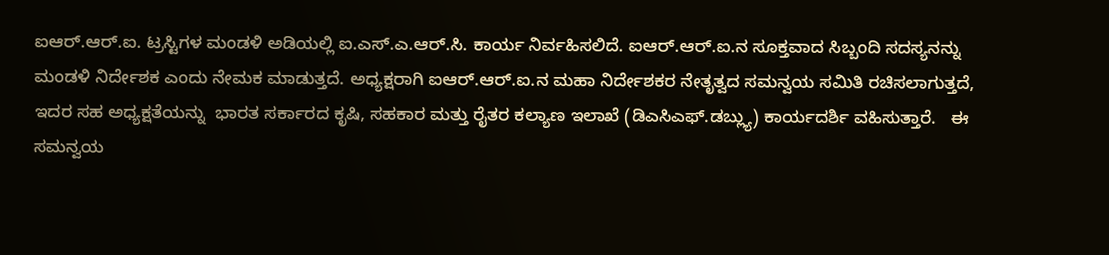ಐಆರ್.ಆರ್.ಐ. ಟ್ರಸ್ಟಿಗಳ ಮಂಡಳಿ ಅಡಿಯಲ್ಲಿ ಐ.ಎಸ್.ಎ.ಆರ್.ಸಿ. ಕಾರ್ಯ ನಿರ್ವಹಿಸಲಿದೆ. ಐಆರ್.ಆರ್.ಐ.ನ ಸೂಕ್ತವಾದ ಸಿಬ್ಬಂದಿ ಸದಸ್ಯನನ್ನು ಮಂಡಳಿ ನಿರ್ದೇಶಕ ಎಂದು ನೇಮಕ ಮಾಡುತ್ತದೆ. ಅಧ್ಯಕ್ಷರಾಗಿ ಐಆರ್.ಆರ್.ಐ.ನ ಮಹಾ ನಿರ್ದೇಶಕರ ನೇತೃತ್ವದ ಸಮನ್ವಯ ಸಮಿತಿ ರಚಿಸಲಾಗುತ್ತದೆ, ಇದರ ಸಹ ಅಧ್ಯಕ್ಷತೆಯನ್ನು  ಭಾರತ ಸರ್ಕಾರದ ಕೃಷಿ, ಸಹಕಾರ ಮತ್ತು ರೈತರ ಕಲ್ಯಾಣ ಇಲಾಖೆ (ಡಿಎಸಿಎಫ್.ಡಬ್ಲ್ಯು) ಕಾರ್ಯದರ್ಶಿ ವಹಿಸುತ್ತಾರೆ.   ಈ ಸಮನ್ವಯ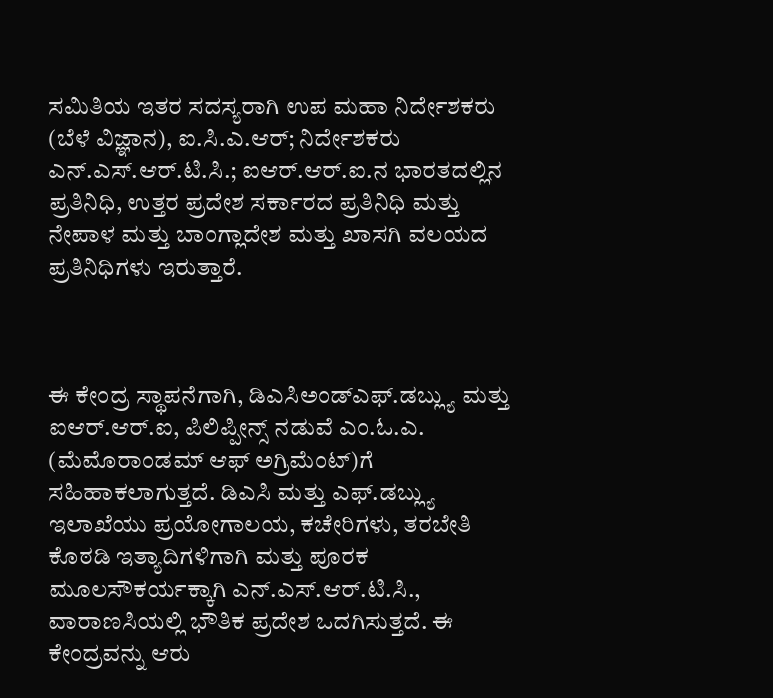ಸಮಿತಿಯ ಇತರ ಸದಸ್ಯರಾಗಿ ಉಪ ಮಹಾ ನಿರ್ದೇಶಕರು (ಬೆಳೆ ವಿಜ್ಞಾನ), ಐ.ಸಿ.ಎ.ಆರ್; ನಿರ್ದೇಶಕರು ಎನ್.ಎಸ್.ಆರ್.ಟಿ.ಸಿ.; ಐಆರ್.ಆರ್.ಐ.ನ ಭಾರತದಲ್ಲಿನ ಪ್ರತಿನಿಧಿ, ಉತ್ತರ ಪ್ರದೇಶ ಸರ್ಕಾರದ ಪ್ರತಿನಿಧಿ ಮತ್ತು  ನೇಪಾಳ ಮತ್ತು ಬಾಂಗ್ಲಾದೇಶ ಮತ್ತು ಖಾಸಗಿ ವಲಯದ ಪ್ರತಿನಿಧಿಗಳು ಇರುತ್ತಾರೆ.



ಈ ಕೇಂದ್ರ ಸ್ಥಾಪನೆಗಾಗಿ, ಡಿಎಸಿಅಂಡ್ಎಫ್.ಡಬ್ಲ್ಯು ಮತ್ತು ಐಆರ್.ಆರ್.ಐ, ಪಿಲಿಪ್ಪೀನ್ಸ್ ನಡುವೆ ಎಂ.ಓ.ಎ. (ಮೆಮೊರಾಂಡಮ್ ಆಫ್ ಅಗ್ರಿಮೆಂಟ್)ಗೆ ಸಹಿಹಾಕಲಾಗುತ್ತದೆ. ಡಿಎಸಿ ಮತ್ತು ಎಫ್.ಡಬ್ಲ್ಯು ಇಲಾಖೆಯು ಪ್ರಯೋಗಾಲಯ, ಕಚೇರಿಗಳು, ತರಬೇತಿ ಕೊಠಡಿ ಇತ್ಯಾದಿಗಳಿಗಾಗಿ ಮತ್ತು ಪೂರಕ ಮೂಲಸೌಕರ್ಯಕ್ಕಾಗಿ ಎನ್.ಎಸ್.ಆರ್.ಟಿ.ಸಿ., ವಾರಾಣಸಿಯಲ್ಲಿ ಭೌತಿಕ ಪ್ರದೇಶ ಒದಗಿಸುತ್ತದೆ. ಈ ಕೇಂದ್ರವನ್ನು ಆರು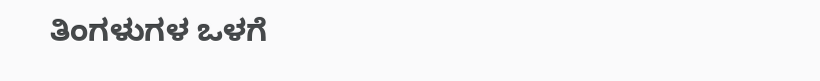ತಿಂಗಳುಗಳ ಒಳಗೆ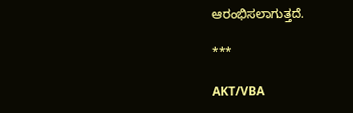ಆರಂಭಿಸಲಾಗುತ್ತದೆ.

***

AKT/VBA